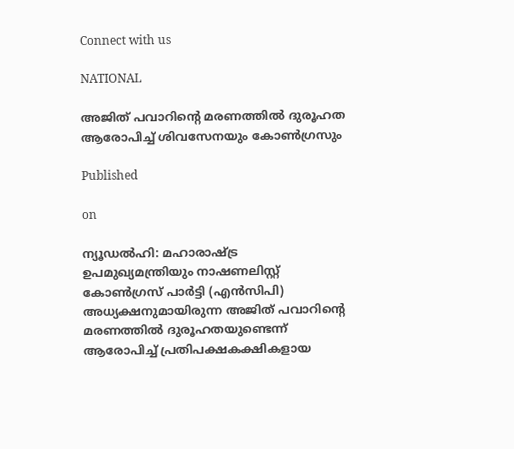Connect with us

NATIONAL

അജിത് പവാറിന്റെ മരണത്തിൽ ദുരൂഹത ആരോപിച്ച് ശിവസേനയും കോൺഗ്രസും

Published

on

ന്യൂഡൽഹി: മഹാരാഷ്ട്ര ഉപമുഖ്യമന്ത്രിയും നാഷണലിസ്റ്റ് കോൺഗ്രസ് പാർട്ടി (എൻസിപി) അധ്യക്ഷനുമായിരുന്ന അജിത് പവാറിന്റെ മരണത്തിൽ ദുരൂഹതയുണ്ടെന്ന് ആരോപിച്ച് പ്രതിപക്ഷകക്ഷികളായ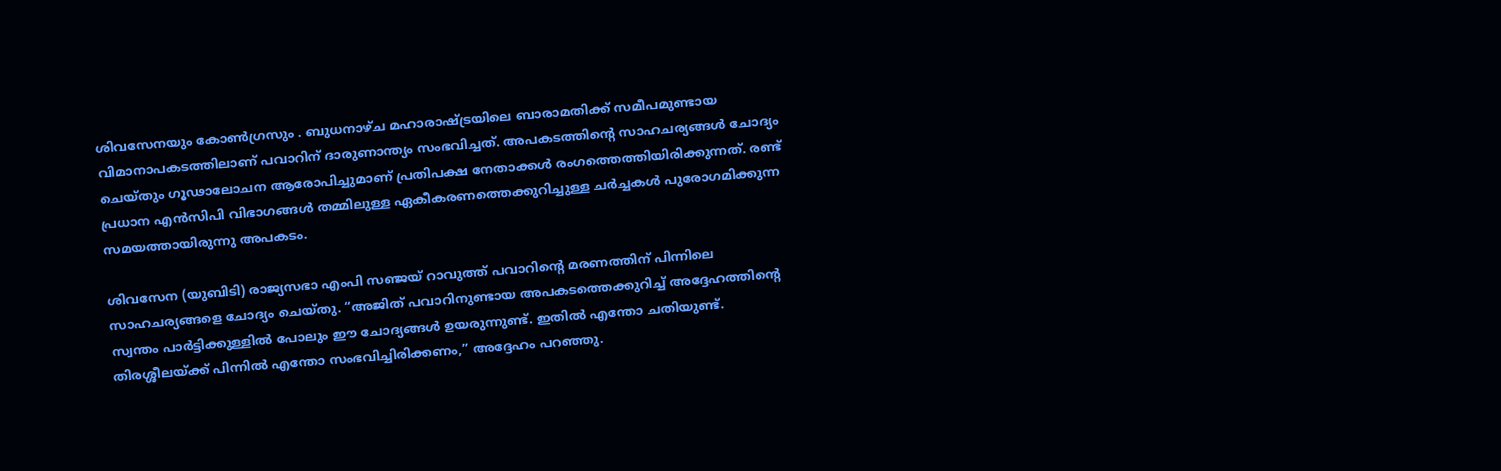ശിവസേനയും കോൺഗ്രസും . ബുധനാഴ്ച മഹാരാഷ്ട്രയിലെ ബാരാമതിക്ക് സമീപമുണ്ടായ വിമാനാപകടത്തിലാണ് പവാറിന് ദാരുണാന്ത്യം സംഭവിച്ചത്. അപകടത്തിന്റെ സാഹചര്യങ്ങൾ ചോദ്യം ചെയ്തും ഗൂഢാലോചന ആരോപിച്ചുമാണ് പ്രതിപക്ഷ നേതാക്കൾ രംഗത്തെത്തിയിരിക്കുന്നത്. രണ്ട് പ്രധാന എൻസിപി വിഭാഗങ്ങൾ തമ്മിലുള്ള ഏകീകരണത്തെക്കുറിച്ചുള്ള ചർച്ചകൾ പുരോഗമിക്കുന്ന സമയത്തായിരുന്നു അപകടം.

ശിവസേന (യുബിടി) രാജ്യസഭാ എംപി സഞ്ജയ് റാവുത്ത് പവാറിന്റെ മരണത്തിന് പിന്നിലെ സാഹചര്യങ്ങളെ ചോദ്യം ചെയ്തു. “അജിത് പവാറിനുണ്ടായ അപകടത്തെക്കുറിച്ച് അദ്ദേഹത്തിന്റെ സ്വന്തം പാർട്ടിക്കുള്ളിൽ പോലും ഈ ചോദ്യങ്ങൾ ഉയരുന്നുണ്ട്. ഇതിൽ എന്തോ ചതിയുണ്ട്. തിരശ്ശീലയ്ക്ക് പിന്നിൽ എന്തോ സംഭവിച്ചിരിക്കണം,” അദ്ദേഹം പറഞ്ഞു.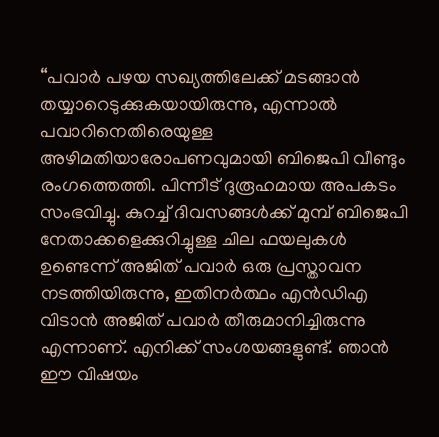“പവാർ പഴയ സഖ്യത്തിലേക്ക് മടങ്ങാൻ തയ്യാറെടുക്കുകയായിരുന്നു, എന്നാൽ പവാറിനെതിരെയുള്ള അഴിമതിയാരോപണവുമായി ബിജെപി വീണ്ടും രംഗത്തെത്തി. പിന്നീട് ദുരൂഹമായ അപകടം സംഭവിച്ചു. കുറച്ച് ദിവസങ്ങൾക്ക് മുമ്പ് ബിജെപി നേതാക്കളെക്കുറിച്ചുള്ള ചില ഫയലുകൾ ഉണ്ടെന്ന് അജിത് പവാർ ഒരു പ്രസ്താവന നടത്തിയിരുന്നു, ഇതിനർത്ഥം എൻഡിഎ വിടാൻ അജിത് പവാർ തീരുമാനിച്ചിരുന്നു എന്നാണ്. എനിക്ക് സംശയങ്ങളുണ്ട്. ഞാൻ ഈ വിഷയം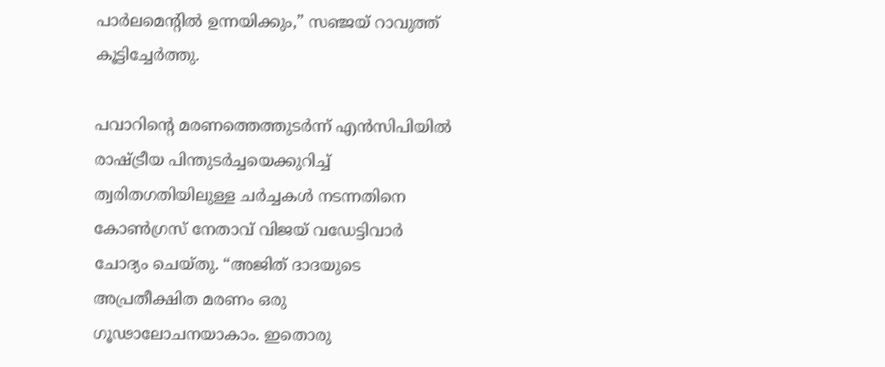പാർലമെന്റിൽ ഉന്നയിക്കും,” സഞ്ജയ് റാവുത്ത് കൂട്ടിച്ചേർത്തു.

പവാറിന്റെ മരണത്തെത്തുടർന്ന് എൻസിപിയിൽ രാഷ്ട്രീയ പിന്തുടർച്ചയെക്കുറിച്ച് ത്വരിതഗതിയിലുള്ള ചർച്ചകൾ നടന്നതിനെ കോൺഗ്രസ് നേതാവ് വിജയ് വഡേട്ടിവാർ ചോദ്യം ചെയ്തു. “അജിത് ദാദയുടെ അപ്രതീക്ഷിത മരണം ഒരു ഗൂഢാലോചനയാകാം. ഇതൊരു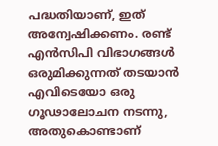പദ്ധതിയാണ്, ഇത് അന്വേഷിക്കണം. രണ്ട് എൻസിപി വിഭാഗങ്ങൾ ഒരുമിക്കുന്നത് തടയാൻ എവിടെയോ ഒരു ഗൂഢാലോചന നടന്നു, അതുകൊണ്ടാണ്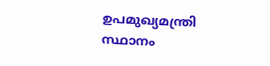ഉപമുഖ്യമന്ത്രി സ്ഥാനം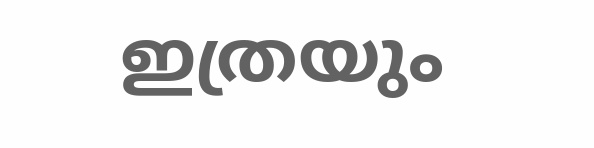ഇത്രയും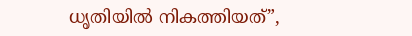ധൃതിയിൽ നികത്തിയത്”,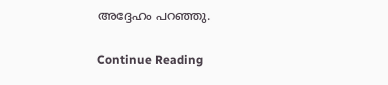അദ്ദേഹം പറഞ്ഞു.

Continue Reading